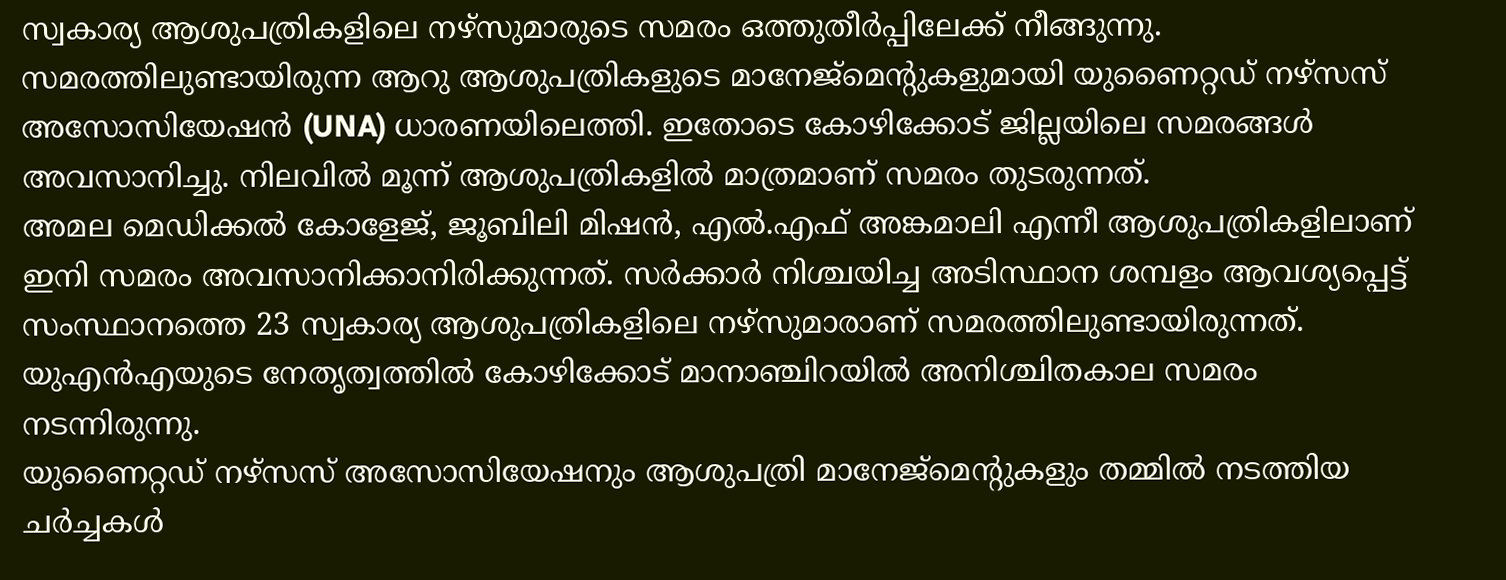സ്വകാര്യ ആശുപത്രികളിലെ നഴ്സുമാരുടെ സമരം ഒത്തുതീർപ്പിലേക്ക് നീങ്ങുന്നു. സമരത്തിലുണ്ടായിരുന്ന ആറു ആശുപത്രികളുടെ മാനേജ്മെന്റുകളുമായി യുണൈറ്റഡ് നഴ്സസ് അസോസിയേഷൻ (UNA) ധാരണയിലെത്തി. ഇതോടെ കോഴിക്കോട് ജില്ലയിലെ സമരങ്ങൾ അവസാനിച്ചു. നിലവിൽ മൂന്ന് ആശുപത്രികളിൽ മാത്രമാണ് സമരം തുടരുന്നത്.
അമല മെഡിക്കൽ കോളേജ്, ജൂബിലി മിഷൻ, എൽ.എഫ് അങ്കമാലി എന്നീ ആശുപത്രികളിലാണ് ഇനി സമരം അവസാനിക്കാനിരിക്കുന്നത്. സർക്കാർ നിശ്ചയിച്ച അടിസ്ഥാന ശമ്പളം ആവശ്യപ്പെട്ട് സംസ്ഥാനത്തെ 23 സ്വകാര്യ ആശുപത്രികളിലെ നഴ്സുമാരാണ് സമരത്തിലുണ്ടായിരുന്നത്. യുഎൻഎയുടെ നേതൃത്വത്തിൽ കോഴിക്കോട് മാനാഞ്ചിറയിൽ അനിശ്ചിതകാല സമരം നടന്നിരുന്നു.
യുണൈറ്റഡ് നഴ്സസ് അസോസിയേഷനും ആശുപത്രി മാനേജ്മെന്റുകളും തമ്മിൽ നടത്തിയ ചർച്ചകൾ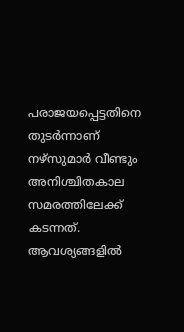പരാജയപ്പെട്ടതിനെ തുടർന്നാണ് നഴ്സുമാർ വീണ്ടും അനിശ്ചിതകാല സമരത്തിലേക്ക് കടന്നത്. ആവശ്യങ്ങളിൽ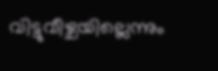വിട്ടുവീഴ്ചയില്ലെന്നും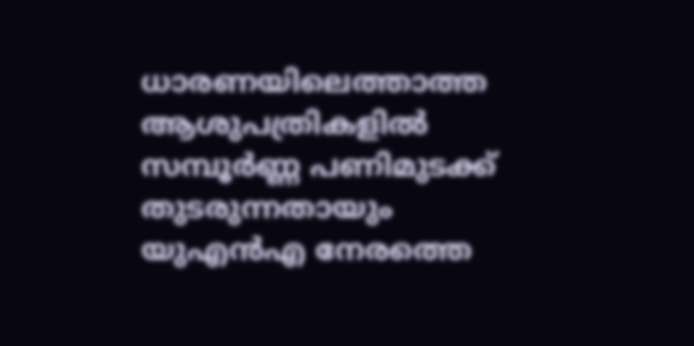ധാരണയിലെത്താത്ത ആശുപത്രികളിൽ സമ്പൂർണ്ണ പണിമുടക്ക് തുടരുന്നതായും യുഎൻഎ നേരത്തെ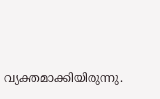വ്യക്തമാക്കിയിരുന്നു.